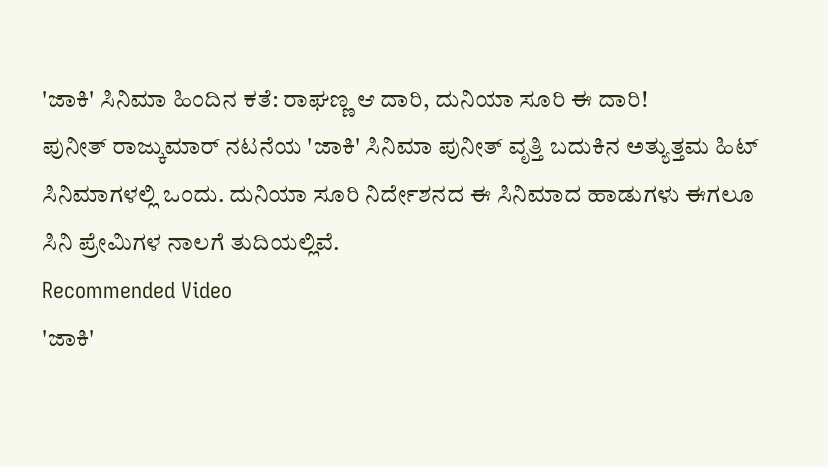'ಜಾಕಿ' ಸಿನಿಮಾ ಹಿಂದಿನ ಕತೆ: ರಾಘಣ್ಣ ಆ ದಾರಿ, ದುನಿಯಾ ಸೂರಿ ಈ ದಾರಿ!
ಪುನೀತ್ ರಾಜ್ಕುಮಾರ್ ನಟನೆಯ 'ಜಾಕಿ' ಸಿನಿಮಾ ಪುನೀತ್ ವೃತ್ತಿ ಬದುಕಿನ ಅತ್ಯುತ್ತಮ ಹಿಟ್ ಸಿನಿಮಾಗಳಲ್ಲಿ ಒಂದು. ದುನಿಯಾ ಸೂರಿ ನಿರ್ದೇಶನದ ಈ ಸಿನಿಮಾದ ಹಾಡುಗಳು ಈಗಲೂ ಸಿನಿ ಪ್ರೇಮಿಗಳ ನಾಲಗೆ ತುದಿಯಲ್ಲಿವೆ.
Recommended Video
'ಜಾಕಿ'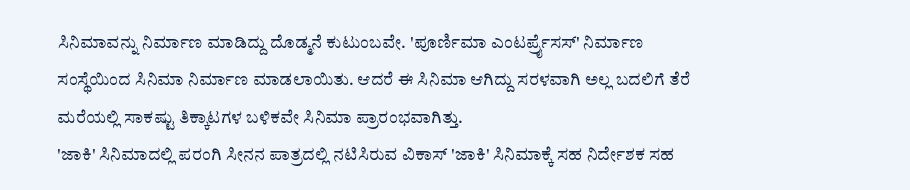ಸಿನಿಮಾವನ್ನು ನಿರ್ಮಾಣ ಮಾಡಿದ್ದು ದೊಡ್ಮನೆ ಕುಟುಂಬವೇ. 'ಪೂರ್ಣಿಮಾ ಎಂಟರ್ಪ್ರೈಸಸ್' ನಿರ್ಮಾಣ ಸಂಸ್ಥೆಯಿಂದ ಸಿನಿಮಾ ನಿರ್ಮಾಣ ಮಾಡಲಾಯಿತು. ಆದರೆ ಈ ಸಿನಿಮಾ ಆಗಿದ್ದು ಸರಳವಾಗಿ ಅಲ್ಲ ಬದಲಿಗೆ ತೆರೆ ಮರೆಯಲ್ಲಿ ಸಾಕಷ್ಟು ತಿಕ್ಕಾಟಗಳ ಬಳಿಕವೇ ಸಿನಿಮಾ ಪ್ರಾರಂಭವಾಗಿತ್ತು.
'ಜಾಕಿ' ಸಿನಿಮಾದಲ್ಲಿ ಪರಂಗಿ ಸೀನನ ಪಾತ್ರದಲ್ಲಿ ನಟಿಸಿರುವ ವಿಕಾಸ್ 'ಜಾಕಿ' ಸಿನಿಮಾಕ್ಕೆ ಸಹ ನಿರ್ದೇಶಕ ಸಹ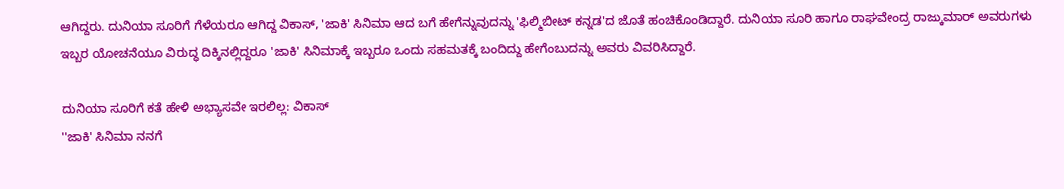ಆಗಿದ್ದರು. ದುನಿಯಾ ಸೂರಿಗೆ ಗೆಳೆಯರೂ ಆಗಿದ್ದ ವಿಕಾಸ್, 'ಜಾಕಿ' ಸಿನಿಮಾ ಆದ ಬಗೆ ಹೇಗೆನ್ನುವುದನ್ನು 'ಫಿಲ್ಮಿಬೀಟ್ ಕನ್ನಡ'ದ ಜೊತೆ ಹಂಚಿಕೊಂಡಿದ್ದಾರೆ. ದುನಿಯಾ ಸೂರಿ ಹಾಗೂ ರಾಘವೇಂದ್ರ ರಾಜ್ಕುಮಾರ್ ಅವರುಗಳು ಇಬ್ಬರ ಯೋಚನೆಯೂ ವಿರುದ್ಧ ದಿಕ್ಕಿನಲ್ಲಿದ್ದರೂ 'ಜಾಕಿ' ಸಿನಿಮಾಕ್ಕೆ ಇಬ್ಬರೂ ಒಂದು ಸಹಮತಕ್ಕೆ ಬಂದಿದ್ದು ಹೇಗೆಂಬುದನ್ನು ಅವರು ವಿವರಿಸಿದ್ದಾರೆ.

ದುನಿಯಾ ಸೂರಿಗೆ ಕತೆ ಹೇಳಿ ಅಭ್ಯಾಸವೇ ಇರಲಿಲ್ಲ: ವಿಕಾಸ್
''ಜಾಕಿ' ಸಿನಿಮಾ ನನಗೆ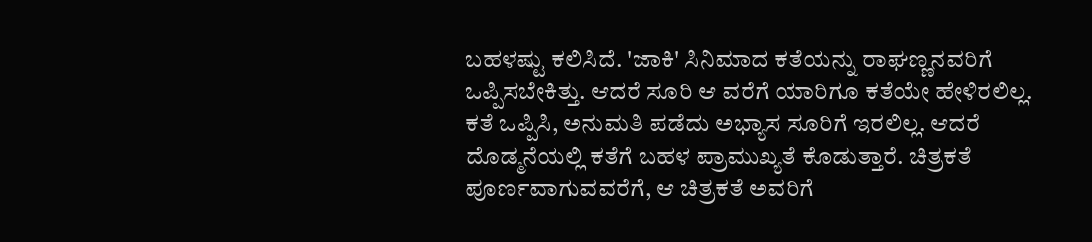ಬಹಳಷ್ಟು ಕಲಿಸಿದೆ. 'ಜಾಕಿ' ಸಿನಿಮಾದ ಕತೆಯನ್ನು ರಾಘಣ್ಣನವರಿಗೆ ಒಪ್ಪಿಸಬೇಕಿತ್ತು. ಆದರೆ ಸೂರಿ ಆ ವರೆಗೆ ಯಾರಿಗೂ ಕತೆಯೇ ಹೇಳಿರಲಿಲ್ಲ. ಕತೆ ಒಪ್ಪಿಸಿ, ಅನುಮತಿ ಪಡೆದು ಅಭ್ಯಾಸ ಸೂರಿಗೆ ಇರಲಿಲ್ಲ. ಆದರೆ ದೊಡ್ಮನೆಯಲ್ಲಿ ಕತೆಗೆ ಬಹಳ ಪ್ರಾಮುಖ್ಯತೆ ಕೊಡುತ್ತಾರೆ. ಚಿತ್ರಕತೆ ಪೂರ್ಣವಾಗುವವರೆಗೆ, ಆ ಚಿತ್ರಕತೆ ಅವರಿಗೆ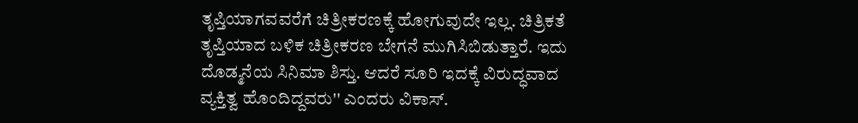ತೃಪ್ತಿಯಾಗವವರೆಗೆ ಚಿತ್ರೀಕರಣಕ್ಕೆ ಹೋಗುವುದೇ ಇಲ್ಲ. ಚಿತ್ರಿಕತೆ ತೃಪ್ತಿಯಾದ ಬಳಿಕ ಚಿತ್ರೀಕರಣ ಬೇಗನೆ ಮುಗಿಸಿಬಿಡುತ್ತಾರೆ. ಇದು ದೊಡ್ಮನೆಯ ಸಿನಿಮಾ ಶಿಸ್ತು. ಆದರೆ ಸೂರಿ ಇದಕ್ಕೆ ವಿರುದ್ಧವಾದ ವ್ಯಕ್ತಿತ್ವ ಹೊಂದಿದ್ದವರು'' ಎಂದರು ವಿಕಾಸ್.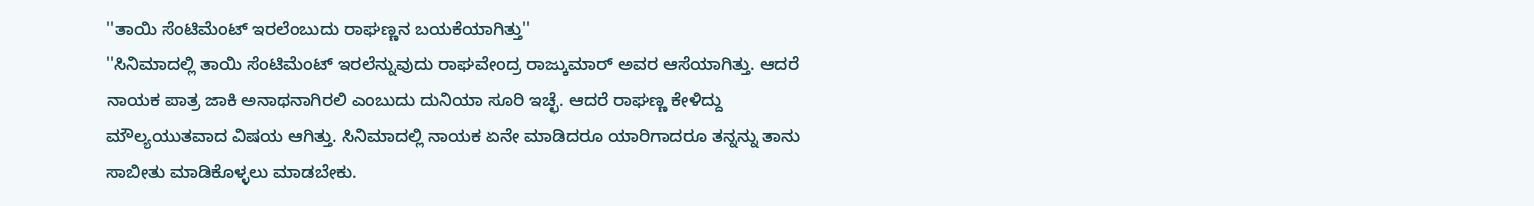''ತಾಯಿ ಸೆಂಟಿಮೆಂಟ್ ಇರಲೆಂಬುದು ರಾಘಣ್ಣನ ಬಯಕೆಯಾಗಿತ್ತು''
''ಸಿನಿಮಾದಲ್ಲಿ ತಾಯಿ ಸೆಂಟಿಮೆಂಟ್ ಇರಲೆನ್ನುವುದು ರಾಘವೇಂದ್ರ ರಾಜ್ಕುಮಾರ್ ಅವರ ಆಸೆಯಾಗಿತ್ತು. ಆದರೆ ನಾಯಕ ಪಾತ್ರ ಜಾಕಿ ಅನಾಥನಾಗಿರಲಿ ಎಂಬುದು ದುನಿಯಾ ಸೂರಿ ಇಚ್ಛೆ. ಆದರೆ ರಾಘಣ್ಣ ಕೇಳಿದ್ದು ಮೌಲ್ಯಯುತವಾದ ವಿಷಯ ಆಗಿತ್ತು. ಸಿನಿಮಾದಲ್ಲಿ ನಾಯಕ ಏನೇ ಮಾಡಿದರೂ ಯಾರಿಗಾದರೂ ತನ್ನನ್ನು ತಾನು ಸಾಬೀತು ಮಾಡಿಕೊಳ್ಳಲು ಮಾಡಬೇಕು.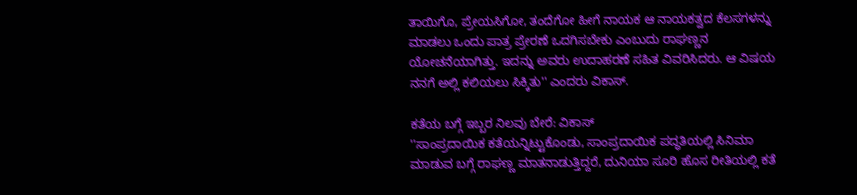ತಾಯಿಗೊ, ಪ್ರೇಯಸಿಗೋ, ತಂದೆಗೋ ಹೀಗೆ ನಾಯಕ ಆ ನಾಯಕತ್ವದ ಕೆಲಸಗಳನ್ನು ಮಾಡಲು ಒಂದು ಪಾತ್ರ ಪ್ರೇರಣೆ ಒದಗಿಸಬೇಕು ಎಂಬುದು ರಾಘಣ್ಣನ ಯೋಚನೆಯಾಗಿತ್ತು. ಇದನ್ನು ಅವರು ಉದಾಹರಣೆ ಸಹಿತ ವಿವರಿಸಿದರು. ಆ ವಿಷಯ ನನಗೆ ಅಲ್ಲಿ ಕಲಿಯಲು ಸಿಕ್ಕಿತು'' ಎಂದರು ವಿಕಾಸ್.

ಕತೆಯ ಬಗ್ಗೆ ಇಬ್ಬರ ನಿಲವು ಬೇರೆ: ವಿಕಾಸ್
''ಸಾಂಪ್ರದಾಯಿಕ ಕತೆಯನ್ನಿಟ್ಟುಕೊಂಡು, ಸಾಂಪ್ರದಾಯಿಕ ಪದ್ಧತಿಯಲ್ಲಿ ಸಿನಿಮಾ ಮಾಡುವ ಬಗ್ಗೆ ರಾಘಣ್ಣ ಮಾತನಾಡುತ್ತಿದ್ದರೆ, ದುನಿಯಾ ಸೂರಿ ಹೊಸ ರೀತಿಯಲ್ಲಿ ಕತೆ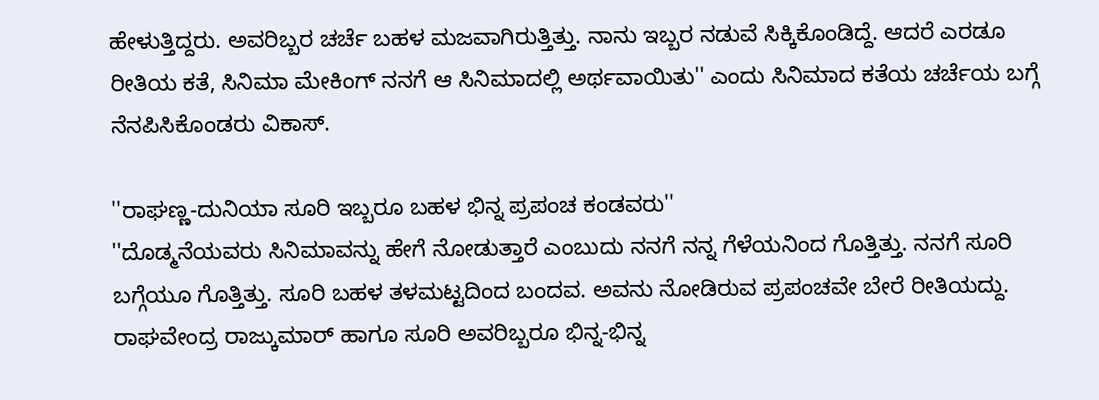ಹೇಳುತ್ತಿದ್ದರು. ಅವರಿಬ್ಬರ ಚರ್ಚೆ ಬಹಳ ಮಜವಾಗಿರುತ್ತಿತ್ತು. ನಾನು ಇಬ್ಬರ ನಡುವೆ ಸಿಕ್ಕಿಕೊಂಡಿದ್ದೆ. ಆದರೆ ಎರಡೂ ರೀತಿಯ ಕತೆ, ಸಿನಿಮಾ ಮೇಕಿಂಗ್ ನನಗೆ ಆ ಸಿನಿಮಾದಲ್ಲಿ ಅರ್ಥವಾಯಿತು'' ಎಂದು ಸಿನಿಮಾದ ಕತೆಯ ಚರ್ಚೆಯ ಬಗ್ಗೆ ನೆನಪಿಸಿಕೊಂಡರು ವಿಕಾಸ್.

''ರಾಘಣ್ಣ-ದುನಿಯಾ ಸೂರಿ ಇಬ್ಬರೂ ಬಹಳ ಭಿನ್ನ ಪ್ರಪಂಚ ಕಂಡವರು''
''ದೊಡ್ಮನೆಯವರು ಸಿನಿಮಾವನ್ನು ಹೇಗೆ ನೋಡುತ್ತಾರೆ ಎಂಬುದು ನನಗೆ ನನ್ನ ಗೆಳೆಯನಿಂದ ಗೊತ್ತಿತ್ತು. ನನಗೆ ಸೂರಿ ಬಗ್ಗೆಯೂ ಗೊತ್ತಿತ್ತು. ಸೂರಿ ಬಹಳ ತಳಮಟ್ಟದಿಂದ ಬಂದವ. ಅವನು ನೋಡಿರುವ ಪ್ರಪಂಚವೇ ಬೇರೆ ರೀತಿಯದ್ದು. ರಾಘವೇಂದ್ರ ರಾಜ್ಕುಮಾರ್ ಹಾಗೂ ಸೂರಿ ಅವರಿಬ್ಬರೂ ಭಿನ್ನ-ಭಿನ್ನ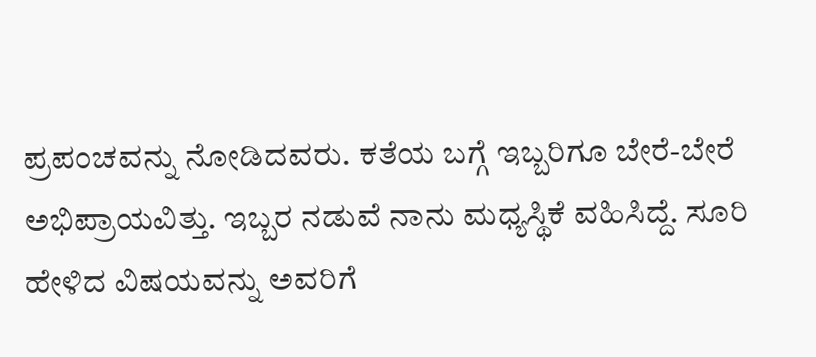ಪ್ರಪಂಚವನ್ನು ನೋಡಿದವರು. ಕತೆಯ ಬಗ್ಗೆ ಇಬ್ಬರಿಗೂ ಬೇರೆ-ಬೇರೆ ಅಭಿಪ್ರಾಯವಿತ್ತು. ಇಬ್ಬರ ನಡುವೆ ನಾನು ಮಧ್ಯಸ್ಥಿಕೆ ವಹಿಸಿದ್ದೆ. ಸೂರಿ ಹೇಳಿದ ವಿಷಯವನ್ನು ಅವರಿಗೆ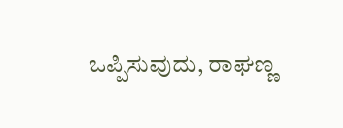ಒಪ್ಪಿಸುವುದು, ರಾಘಣ್ಣ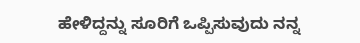ಹೇಳಿದ್ದನ್ನು ಸೂರಿಗೆ ಒಪ್ಪಿಸುವುದು ನನ್ನ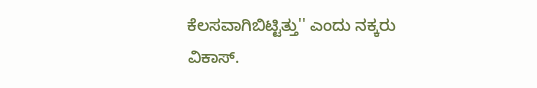ಕೆಲಸವಾಗಿಬಿಟ್ಟಿತ್ತು'' ಎಂದು ನಕ್ಕರು ವಿಕಾಸ್.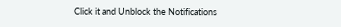Click it and Unblock the Notifications